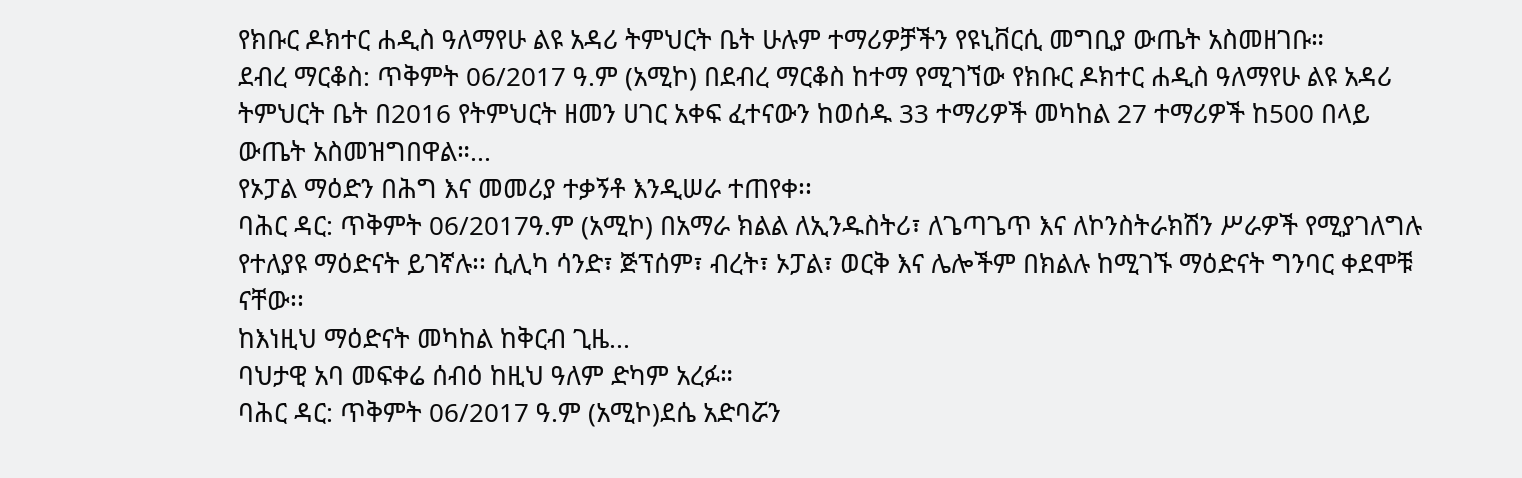የክቡር ዶክተር ሐዲስ ዓለማየሁ ልዩ አዳሪ ትምህርት ቤት ሁሉም ተማሪዎቻችን የዩኒቨርሲ መግቢያ ውጤት አስመዘገቡ።
ደብረ ማርቆስ: ጥቅምት 06/2017 ዓ.ም (አሚኮ) በደብረ ማርቆስ ከተማ የሚገኘው የክቡር ዶክተር ሐዲስ ዓለማየሁ ልዩ አዳሪ ትምህርት ቤት በ2016 የትምህርት ዘመን ሀገር አቀፍ ፈተናውን ከወሰዱ 33 ተማሪዎች መካከል 27 ተማሪዎች ከ500 በላይ ውጤት አስመዝግበዋል።...
የኦፓል ማዕድን በሕግ እና መመሪያ ተቃኝቶ እንዲሠራ ተጠየቀ፡፡
ባሕር ዳር: ጥቅምት 06/2017ዓ.ም (አሚኮ) በአማራ ክልል ለኢንዱስትሪ፣ ለጌጣጌጥ እና ለኮንስትራክሽን ሥራዎች የሚያገለግሉ የተለያዩ ማዕድናት ይገኛሉ፡፡ ሲሊካ ሳንድ፣ ጅፕሰም፣ ብረት፣ ኦፓል፣ ወርቅ እና ሌሎችም በክልሉ ከሚገኙ ማዕድናት ግንባር ቀደሞቹ ናቸው፡፡
ከእነዚህ ማዕድናት መካከል ከቅርብ ጊዜ...
ባህታዊ አባ መፍቀሬ ሰብዕ ከዚህ ዓለም ድካም አረፉ።
ባሕር ዳር: ጥቅምት 06/2017 ዓ.ም (አሚኮ)ደሴ አድባሯን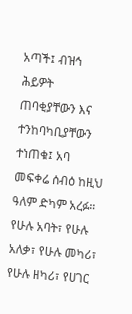አጣች፤ ብዝኅ ሕይዎት ጠባቂያቸውን እና ተንከባካቢያቸውን ተነጠቁ፤ አባ መፍቀሬ ሰብዕ ከዚህ ዓለም ድካም አረፉ።
የሁሉ አባት፣ የሁሉ አለቃ፣ የሁሉ መካሪ፣ የሁሉ ዘካሪ፣ የሀገር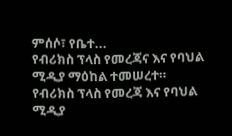ምሰሶ፣ የቤተ...
የብሪክስ ፕላስ የመረጃና እና የባህል ሚዲያ ማዕከል ተመሠረተ።
የብሪክስ ፕላስ የመረጃ እና የባህል ሚዲያ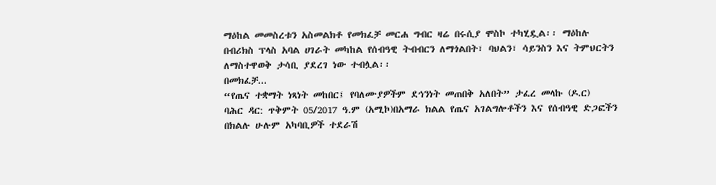ማዕከል መመስረቱን አስመልክቶ የመክፈቻ መርሐ ግብር ዛሬ በሩሲያ ሞስኮ ተካሂዷል፡፡ ማዕከሉ በብሪክስ ፕላስ አባል ሀገራት መካከል የሰብዓዊ ትብብርን ለማጎልበት፣ ባህልን፣ ሳይንስን እና ትምህርትን ለማስተዋወቅ ታሳቢ ያደረገ ነው ተብሏል፡፡
በመክፈቻ...
“የጤና ተቋማት ነጻነት መከበር፤ የባለሙያዎችም ደኅንነት መጠበቅ አለበት” ታፈረ መላኩ (ዶ.ር)
ባሕር ዳር: ጥቅምት 05/2017 ዓ.ም (አሚኮ)በአማራ ክልል የጤና አገልግሎቶችን እና የሰብዓዊ ድጋፎችን በክልሉ ሁሉም አካባቢዎች ተደራሽ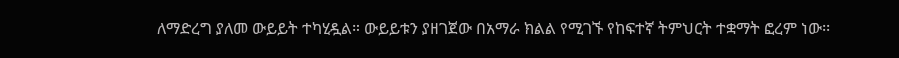ለማድረግ ያለመ ውይይት ተካሂዷል። ውይይቱን ያዘገጀው በአማራ ክልል የሚገኙ የከፍተኛ ትምህርት ተቋማት ፎረም ነው፡፡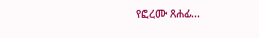የፎረሙ ጸሐፊ...